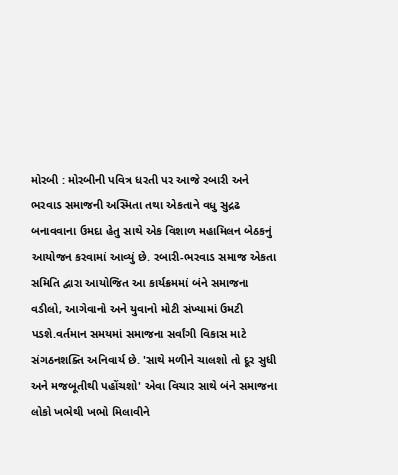મોરબી : મોરબીની પવિત્ર ધરતી પર આજે રબારી અને ભરવાડ સમાજની અસ્મિતા તથા એકતાને વધુ સુદ્રઢ બનાવવાના ઉમદા હેતુ સાથે એક વિશાળ મહામિલન બેઠકનું આયોજન કરવામાં આવ્યું છે. રબારી-ભરવાડ સમાજ એકતા સમિતિ દ્વારા આયોજિત આ કાર્યક્રમમાં બંને સમાજના વડીલો, આગેવાનો અને યુવાનો મોટી સંખ્યામાં ઉમટી પડશે.વર્તમાન સમયમાં સમાજના સર્વાંગી વિકાસ માટે સંગઠનશક્તિ અનિવાર્ય છે. 'સાથે મળીને ચાલશો તો દૂર સુધી અને મજબૂતીથી પહોંચશો' એવા વિચાર સાથે બંને સમાજના લોકો ખભેથી ખભો મિલાવીને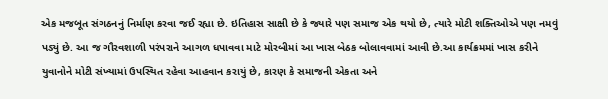એક મજબૂત સંગઠનનું નિર્માણ કરવા જઈ રહ્યા છે. ઇતિહાસ સાક્ષી છે કે જ્યારે પણ સમાજ એક થયો છે, ત્યારે મોટી શક્તિઓએ પણ નમવું પડ્યું છે. આ જ ગૌરવશાળી પરંપરાને આગળ ધપાવવા માટે મોરબીમાં આ ખાસ બેઠક બોલાવવામાં આવી છે.આ કાર્યક્રમમાં ખાસ કરીને યુવાનોને મોટી સંખ્યામાં ઉપસ્થિત રહેવા આહવાન કરાયું છે, કારણ કે સમાજની એકતા અને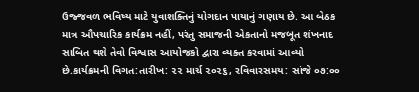ઉજ્જવળ ભવિષ્ય માટે યુવાશક્તિનું યોગદાન પાયાનું ગણાય છે. આ બેઠક માત્ર ઔપચારિક કાર્યક્રમ નહીં, પરંતુ સમાજની એકતાનો મજબૂત શંખનાદ સાબિત થશે તેવો વિશ્વાસ આયોજકો દ્વારા વ્યક્ત કરવામાં આવ્યો છે.કાર્યક્રમની વિગત:તારીખ: ૨૨ માર્ચ ૨૦૨૬, રવિવારસમય: સાંજે ૦૭:૦૦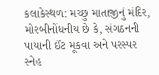કલાકેસ્થળ: મચ્છુ માતાજીનું મંદિર, મોરબીનોંધનીય છે કે, સંગઠનની પાયાની ઈંટ મૂકવા અને પરસ્પર સ્નેહ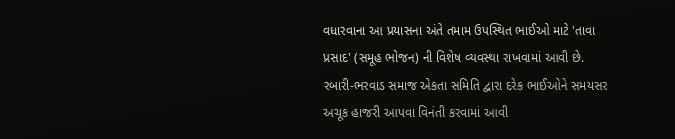વધારવાના આ પ્રયાસના અંતે તમામ ઉપસ્થિત ભાઈઓ માટે 'તાવા પ્રસાદ' (સમૂહ ભોજન) ની વિશેષ વ્યવસ્થા રાખવામાં આવી છે. રબારી-ભરવાડ સમાજ એકતા સમિતિ દ્વારા દરેક ભાઈઓને સમયસર અચૂક હાજરી આપવા વિનંતી કરવામાં આવી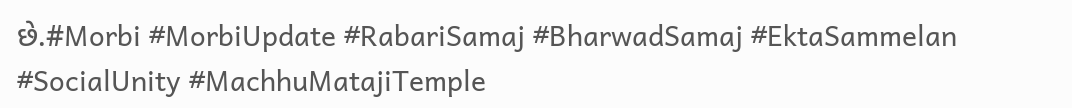છે.#Morbi #MorbiUpdate #RabariSamaj #BharwadSamaj #EktaSammelan #SocialUnity #MachhuMatajiTemple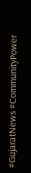#GujaratNews #CommunityPower